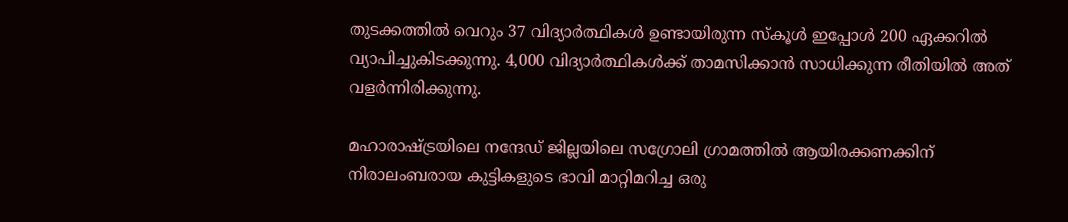തുടക്കത്തിൽ വെറും 37 വിദ്യാർത്ഥികൾ ഉണ്ടായിരുന്ന സ്കൂൾ ഇപ്പോൾ 200 ഏക്കറിൽ വ്യാപിച്ചുകിടക്കുന്നു. 4,000 വിദ്യാർത്ഥികൾക്ക് താമസിക്കാൻ സാധിക്കുന്ന രീതിയിൽ അത് വളർന്നിരിക്കുന്നു.

മഹാരാഷ്ട്രയിലെ നന്ദേഡ് ജില്ലയിലെ സഗ്രോലി ഗ്രാമത്തിൽ ആയിരക്കണക്കിന് നിരാലംബരായ കുട്ടികളുടെ ഭാവി മാറ്റിമറിച്ച ഒരു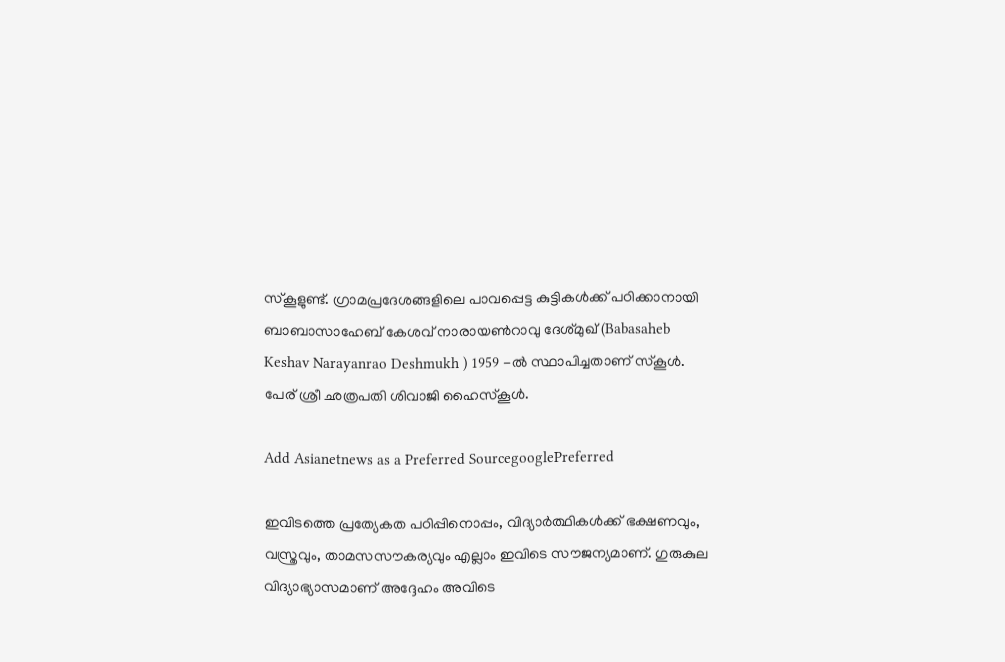സ്‌കൂളുണ്ട്. ഗ്രാമപ്രദേശങ്ങളിലെ പാവപ്പെട്ട കുട്ടികൾക്ക് പഠിക്കാനായി ബാബാസാഹേബ് കേശവ് നാരായൺറാവു ദേശ്മുഖ് (Babasaheb Keshav Narayanrao Deshmukh ) 1959 -ൽ സ്ഥാപിച്ചതാണ് സ്കൂൾ. പേര് ശ്രീ ഛത്രപതി ശിവാജി ഹൈസ്കൂൾ.

Add Asianetnews as a Preferred SourcegooglePreferred

ഇവിടത്തെ പ്രത്യേകത പഠിപ്പിനൊപ്പം, വിദ്യാർത്ഥികൾക്ക് ഭക്ഷണവും, വസ്ത്രവും, താമസസൗകര്യവും എല്ലാം ഇവിടെ സൗജന്യമാണ്. ഗുരുകുല വിദ്യാഭ്യാസമാണ് അദ്ദേഹം അവിടെ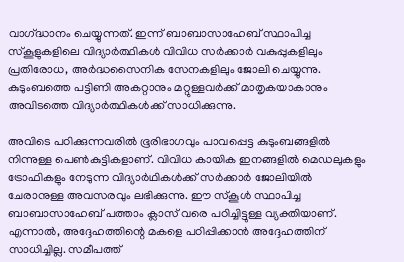വാഗ്‍ദ്ധാനം ചെയ്യുന്നത്. ഇന്ന് ബാബാസാഹേബ് സ്ഥാപിച്ച സ്കൂളുകളിലെ വിദ്യാർത്ഥികൾ വിവിധ സർക്കാർ വകുപ്പുകളിലും പ്രതിരോധ, അർദ്ധസൈനിക സേനകളിലും ജോലി ചെയ്യുന്നു. കുടുംബത്തെ പട്ടിണി അകറ്റാനും മറ്റുള്ളവർക്ക് മാതൃകയാകാനും അവിടത്തെ വിദ്യാർത്ഥികൾക്ക് സാധിക്കുന്നു.

അവിടെ പഠിക്കുന്നവരിൽ ഭൂരിഭാഗവും പാവപ്പെട്ട കുടുംബങ്ങളിൽ നിന്നുള്ള പെൺകുട്ടികളാണ്. വിവിധ കായിക ഇനങ്ങളിൽ മെഡലുകളും ട്രോഫികളും നേടുന്ന വിദ്യാർഥികൾക്ക് സർക്കാർ ജോലിയിൽ ചേരാനുള്ള അവസരവും ലഭിക്കുന്നു. ഈ സ്കൂൾ സ്ഥാപിച്ച ബാബാസാഹേബ് പത്താം ക്ലാസ് വരെ പഠിച്ചിട്ടുള്ള വ്യക്തിയാണ്. എന്നാൽ, അദ്ദേഹത്തിന്റെ മകളെ പഠിപ്പിക്കാൻ അദ്ദേഹത്തിന് സാധിച്ചില്ല. സമീപത്ത്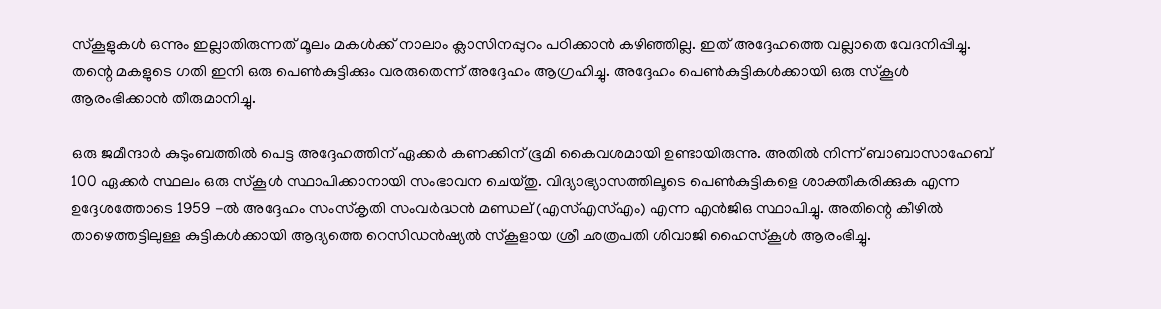സ്കൂളുകൾ ഒന്നും ഇല്ലാതിരുന്നത് മൂലം മകൾക്ക് നാലാം ക്ലാസിനപ്പുറം പഠിക്കാൻ കഴിഞ്ഞില്ല. ഇത് അദ്ദേഹത്തെ വല്ലാതെ വേദനിപ്പിച്ചു. തന്റെ മകളുടെ ഗതി ഇനി ഒരു പെൺകുട്ടിക്കും വരരുതെന്ന് അദ്ദേഹം ആഗ്രഹിച്ചു. അദ്ദേഹം പെൺകുട്ടികൾക്കായി ഒരു സ്കൂൾ ആരംഭിക്കാൻ തീരുമാനിച്ചു.

ഒരു ജമീന്ദാർ കുടുംബത്തിൽ പെട്ട അദ്ദേഹത്തിന് ഏക്കർ കണക്കിന് ഭൂമി കൈവശമായി ഉണ്ടായിരുന്നു. അതിൽ നിന്ന് ബാബാസാഹേബ് 100 ഏക്കർ സ്ഥലം ഒരു സ്കൂൾ സ്ഥാപിക്കാനായി സംഭാവന ചെയ്തു. വിദ്യാഭ്യാസത്തിലൂടെ പെൺകുട്ടികളെ ശാക്തീകരിക്കുക എന്ന ഉദ്ദേശത്തോടെ 1959 -ൽ അദ്ദേഹം സംസ്‌കൃതി സംവർദ്ധൻ മണ്ഡല് (എസ്എസ്എം) എന്ന എൻജിഒ സ്ഥാപിച്ചു. അതിന്റെ കീഴിൽ താഴെത്തട്ടിലുള്ള കുട്ടികൾക്കായി ആദ്യത്തെ റെസിഡൻഷ്യൽ സ്കൂളായ ശ്രീ ഛത്രപതി ശിവാജി ഹൈസ്കൂൾ ആരംഭിച്ചു.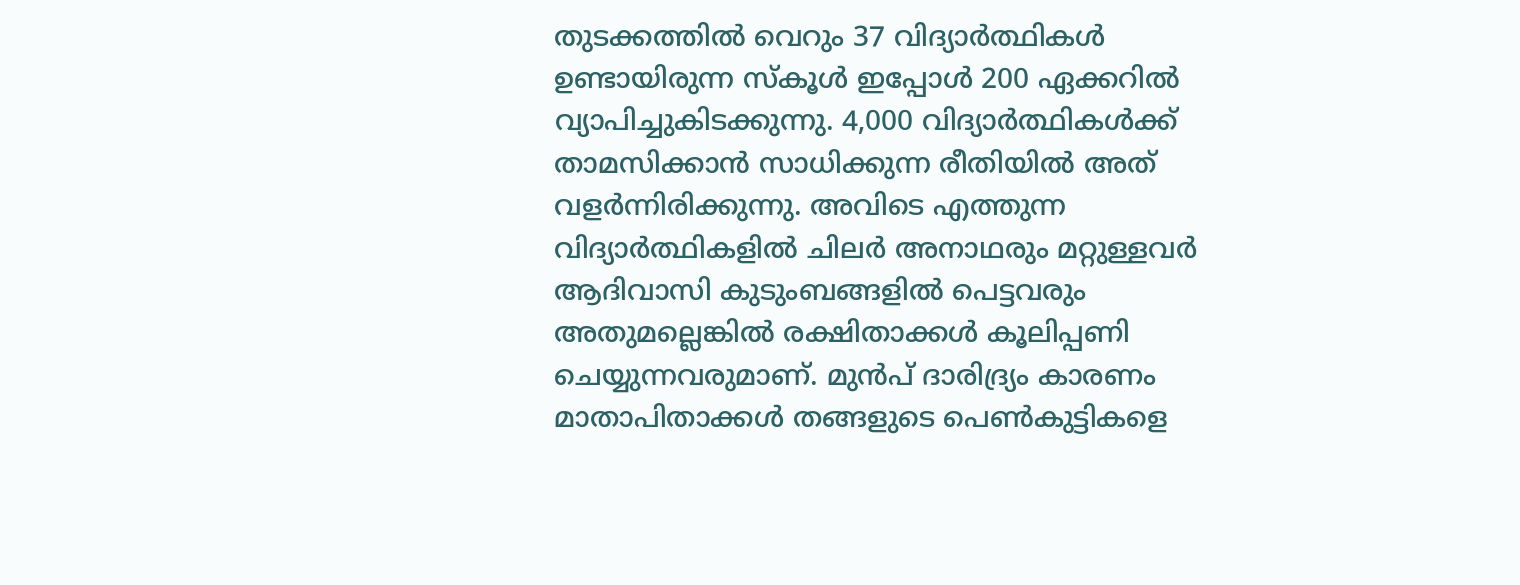തുടക്കത്തിൽ വെറും 37 വിദ്യാർത്ഥികൾ ഉണ്ടായിരുന്ന സ്കൂൾ ഇപ്പോൾ 200 ഏക്കറിൽ വ്യാപിച്ചുകിടക്കുന്നു. 4,000 വിദ്യാർത്ഥികൾക്ക് താമസിക്കാൻ സാധിക്കുന്ന രീതിയിൽ അത് വളർന്നിരിക്കുന്നു. അവിടെ എത്തുന്ന വിദ്യാർത്ഥികളിൽ ചിലർ അനാഥരും മറ്റുള്ളവർ ആദിവാസി കുടുംബങ്ങളിൽ പെട്ടവരും അതുമല്ലെങ്കിൽ രക്ഷിതാക്കൾ കൂലിപ്പണി ചെയ്യുന്നവരുമാണ്. മുൻപ് ദാരിദ്ര്യം കാരണം മാതാപിതാക്കൾ തങ്ങളുടെ പെൺകുട്ടികളെ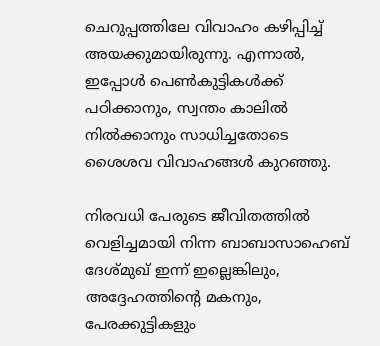ചെറുപ്പത്തിലേ വിവാഹം കഴിപ്പിച്ച് അയക്കുമായിരുന്നു. എന്നാൽ, ഇപ്പോൾ പെൺകുട്ടികൾക്ക് പഠിക്കാനും, സ്വന്തം കാലിൽ നിൽക്കാനും സാധിച്ചതോടെ ശൈശവ വിവാഹങ്ങൾ കുറഞ്ഞു.

നിരവധി പേരുടെ ജീവിതത്തിൽ വെളിച്ചമായി നിന്ന ബാബാസാഹെബ് ദേശ്മുഖ് ഇന്ന് ഇല്ലെങ്കിലും, അദ്ദേഹത്തിന്റെ മകനും, പേരക്കുട്ടികളും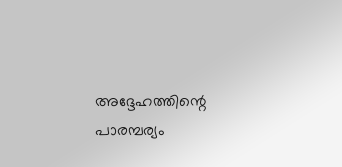അദ്ദേഹത്തിന്റെ പാരമ്പര്യം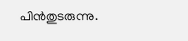പിൻതുടരുന്നു.